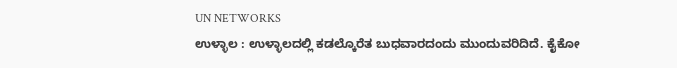UN NETWORKS
ಉಳ್ಳಾಲ : ಉಳ್ಳಾಲದಲ್ಲಿ ಕಡಲ್ಕೊರೆತ ಬುಧವಾರದಂದು ಮುಂದುವರಿದಿದೆ. ಕೈಕೋ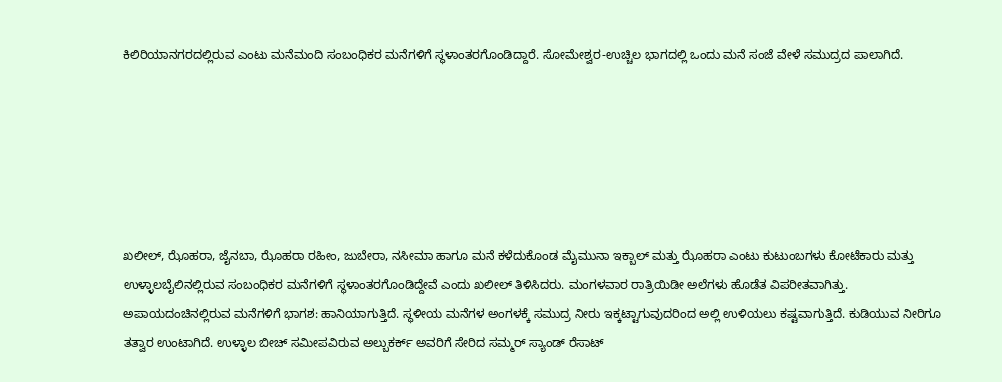ಕಿಲಿರಿಯಾನಗರದಲ್ಲಿರುವ ಎಂಟು ಮನೆಮಂದಿ ಸಂಬಂಧಿಕರ ಮನೆಗಳಿಗೆ ಸ್ಥಳಾಂತರಗೊಂಡಿದ್ದಾರೆ. ಸೋಮೇಶ್ವರ-ಉಚ್ಚಿಲ ಭಾಗದಲ್ಲಿ ಒಂದು ಮನೆ ಸಂಜೆ ವೇಳೆ ಸಮುದ್ರದ ಪಾಲಾಗಿದೆ.






ಖಲೀಲ್, ಝೊಹರಾ, ಜೈನಬಾ, ಝೊಹರಾ ರಹೀಂ, ಜುಬೇರಾ, ನಸೀಮಾ ಹಾಗೂ ಮನೆ ಕಳೆದುಕೊಂಡ ಮೈಮುನಾ ಇಕ್ಬಾಲ್ ಮತ್ತು ಝೊಹರಾ ಎಂಟು ಕುಟುಂಬಗಳು ಕೋಟೆಕಾರು ಮತ್ತು ಉಳ್ಳಾಲಬೈಲಿನಲ್ಲಿರುವ ಸಂಬಂಧಿಕರ ಮನೆಗಳಿಗೆ ಸ್ಥಳಾಂತರಗೊಂಡಿದ್ದೇವೆ ಎಂದು ಖಲೀಲ್ ತಿಳಿಸಿದರು. ಮಂಗಳವಾರ ರಾತ್ರಿಯಿಡೀ ಅಲೆಗಳು ಹೊಡೆತ ವಿಪರೀತವಾಗಿತ್ತು. ಅಪಾಯದಂಚಿನಲ್ಲಿರುವ ಮನೆಗಳಿಗೆ ಭಾಗಶ: ಹಾನಿಯಾಗುತ್ತಿದೆ. ಸ್ಥಳೀಯ ಮನೆಗಳ ಅಂಗಳಕ್ಕೆ ಸಮುದ್ರ ನೀರು ಇಕ್ಕಟ್ಟಾಗುವುದರಿಂದ ಅಲ್ಲಿ ಉಳಿಯಲು ಕಷ್ಟವಾಗುತ್ತಿದೆ. ಕುಡಿಯುವ ನೀರಿಗೂ ತತ್ವಾರ ಉಂಟಾಗಿದೆ. ಉಳ್ಳಾಲ ಬೀಚ್ ಸಮೀಪವಿರುವ ಅಲ್ಬುಕರ್ಕ್ ಅವರಿಗೆ ಸೇರಿದ ಸಮ್ಮರ್ ಸ್ಯಾಂಡ್ ರೆಸಾಟ್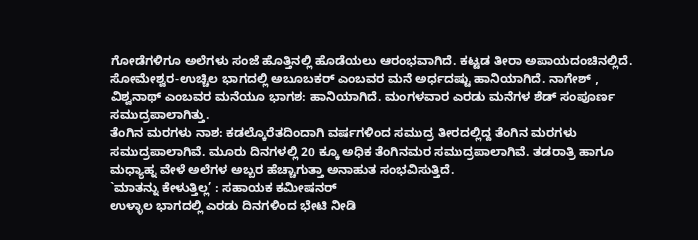ಗೋಡೆಗಳಿಗೂ ಅಲೆಗಳು ಸಂಜೆ ಹೊತ್ತಿನಲ್ಲಿ ಹೊಡೆಯಲು ಆರಂಭವಾಗಿದೆ. ಕಟ್ಟಡ ತೀರಾ ಅಪಾಯದಂಚಿನಲ್ಲಿದೆ. ಸೋಮೇಶ್ವರ-ಉಚ್ಚಿಲ ಭಾಗದಲ್ಲಿ ಅಬೂಬಕರ್ ಎಂಬವರ ಮನೆ ಅರ್ಧದಷ್ಟು ಹಾನಿಯಾಗಿದೆ. ನಾಗೇಶ್ , ವಿಶ್ವನಾಥ್ ಎಂಬವರ ಮನೆಯೂ ಭಾಗಶ: ಹಾನಿಯಾಗಿದೆ. ಮಂಗಳವಾರ ಎರಡು ಮನೆಗಳ ಶೆಡ್ ಸಂಪೂರ್ಣ ಸಮುದ್ರಪಾಲಾಗಿತ್ತು.
ತೆಂಗಿನ ಮರಗಳು ನಾಶ: ಕಡಲ್ಕೊರೆತದಿಂದಾಗಿ ವರ್ಷಗಳಿಂದ ಸಮುದ್ರ ತೀರದಲ್ಲಿದ್ದ ತೆಂಗಿನ ಮರಗಳು ಸಮುದ್ರಪಾಲಾಗಿವೆ. ಮೂರು ದಿನಗಳಲ್ಲಿ 20 ಕ್ಕೂ ಅಧಿಕ ತೆಂಗಿನಮರ ಸಮುದ್ರಪಾಲಾಗಿವೆ. ತಡರಾತ್ರಿ ಹಾಗೂ ಮಧ್ಯಾಹ್ನ ವೇಳೆ ಅಲೆಗಳ ಅಬ್ಬರ ಹೆಚ್ಚಾಗುತ್ತಾ ಅನಾಹುತ ಸಂಭವಿಸುತ್ತಿದೆ.
`ಮಾತನ್ನು ಕೇಳುತ್ತಿಲ್ಲ’ : ಸಹಾಯಕ ಕಮೀಷನರ್
ಉಳ್ಳಾಲ ಭಾಗದಲ್ಲಿ ಎರಡು ದಿನಗಳಿಂದ ಭೇಟಿ ನೀಡಿ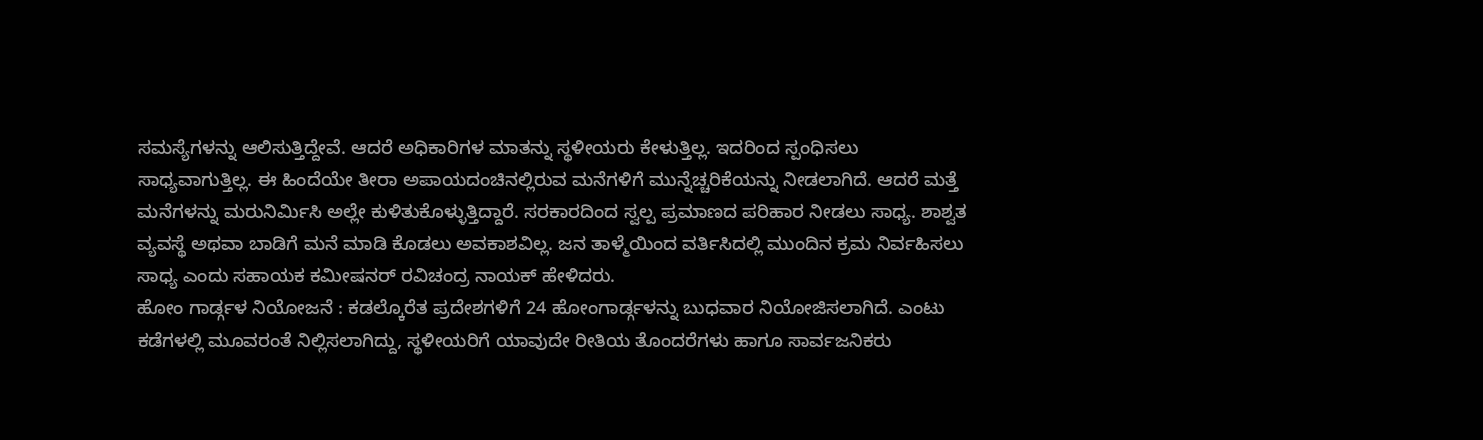ಸಮಸ್ಯೆಗಳನ್ನು ಆಲಿಸುತ್ತಿದ್ದೇವೆ. ಆದರೆ ಅಧಿಕಾರಿಗಳ ಮಾತನ್ನು ಸ್ಥಳೀಯರು ಕೇಳುತ್ತಿಲ್ಲ. ಇದರಿಂದ ಸ್ಪಂಧಿಸಲು ಸಾಧ್ಯವಾಗುತ್ತಿಲ್ಲ. ಈ ಹಿಂದೆಯೇ ತೀರಾ ಅಪಾಯದಂಚಿನಲ್ಲಿರುವ ಮನೆಗಳಿಗೆ ಮುನ್ನೆಚ್ಚರಿಕೆಯನ್ನು ನೀಡಲಾಗಿದೆ. ಆದರೆ ಮತ್ತೆ ಮನೆಗಳನ್ನು ಮರುನಿರ್ಮಿಸಿ ಅಲ್ಲೇ ಕುಳಿತುಕೊಳ್ಳುತ್ತಿದ್ದಾರೆ. ಸರಕಾರದಿಂದ ಸ್ವಲ್ಪ ಪ್ರಮಾಣದ ಪರಿಹಾರ ನೀಡಲು ಸಾಧ್ಯ. ಶಾಶ್ವತ ವ್ಯವಸ್ಥೆ ಅಥವಾ ಬಾಡಿಗೆ ಮನೆ ಮಾಡಿ ಕೊಡಲು ಅವಕಾಶವಿಲ್ಲ. ಜನ ತಾಳ್ಮೆಯಿಂದ ವರ್ತಿಸಿದಲ್ಲಿ ಮುಂದಿನ ಕ್ರಮ ನಿರ್ವಹಿಸಲು ಸಾಧ್ಯ ಎಂದು ಸಹಾಯಕ ಕಮೀಷನರ್ ರವಿಚಂದ್ರ ನಾಯಕ್ ಹೇಳಿದರು.
ಹೋಂ ಗಾರ್ಡ್ಗಳ ನಿಯೋಜನೆ : ಕಡಲ್ಕೊರೆತ ಪ್ರದೇಶಗಳಿಗೆ 24 ಹೋಂಗಾರ್ಡ್ಗಳನ್ನು ಬುಧವಾರ ನಿಯೋಜಿಸಲಾಗಿದೆ. ಎಂಟು ಕಡೆಗಳಲ್ಲಿ ಮೂವರಂತೆ ನಿಲ್ಲಿಸಲಾಗಿದ್ದು, ಸ್ಥಳೀಯರಿಗೆ ಯಾವುದೇ ರೀತಿಯ ತೊಂದರೆಗಳು ಹಾಗೂ ಸಾರ್ವಜನಿಕರು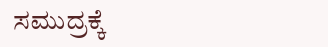ಸಮುದ್ರಕ್ಕೆ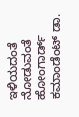ಇಳಿಯದಂತೆ ನೋಡುವಂತೆ ಹೋಂಗಾರ್ಡ್ ಕಮಾಂಡೆಂಟ್ ಡಾ.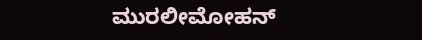ಮುರಲೀಮೋಹನ್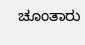ಚೂಂತಾರು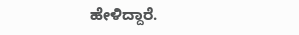ಹೇಳಿದ್ದಾರೆ.